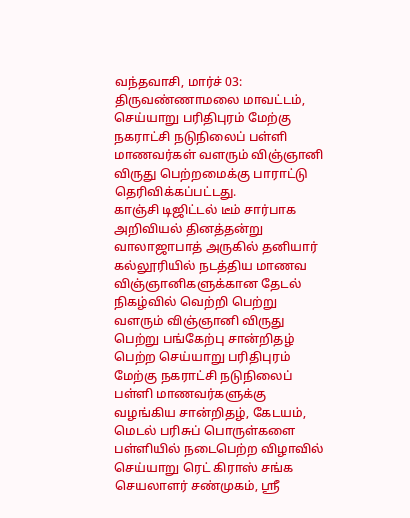வந்தவாசி, மார்ச் 03:
திருவண்ணாமலை மாவட்டம், செய்யாறு பரிதிபுரம் மேற்கு நகராட்சி நடுநிலைப் பள்ளி மாணவர்கள் வளரும் விஞ்ஞானி விருது பெற்றமைக்கு பாராட்டு தெரிவிக்கப்பட்டது.
காஞ்சி டிஜிட்டல் டீம் சார்பாக அறிவியல் தினத்தன்று வாலாஜாபாத் அருகில் தனியார் கல்லூரியில் நடத்திய மாணவ விஞ்ஞானிகளுக்கான தேடல் நிகழ்வில் வெற்றி பெற்று வளரும் விஞ்ஞானி விருது பெற்று பங்கேற்பு சான்றிதழ் பெற்ற செய்யாறு பரிதிபுரம் மேற்கு நகராட்சி நடுநிலைப் பள்ளி மாணவர்களுக்கு வழங்கிய சான்றிதழ், கேடயம், மெடல் பரிசுப் பொருள்களை பள்ளியில் நடைபெற்ற விழாவில் செய்யாறு ரெட் கிராஸ் சங்க செயலாளர் சண்முகம், ஸ்ரீ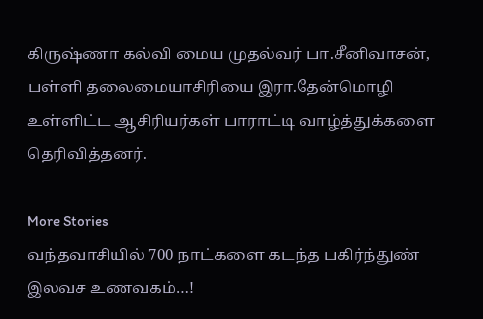கிருஷ்ணா கல்வி மைய முதல்வர் பா.சீனிவாசன், பள்ளி தலைமையாசிரியை இரா.தேன்மொழி உள்ளிட்ட ஆசிரியர்கள் பாராட்டி வாழ்த்துக்களை தெரிவித்தனர்.

More Stories
வந்தவாசியில் 700 நாட்களை கடந்த பகிர்ந்துண் இலவச உணவகம்…!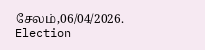சேலம்,06/04/2026.
Election